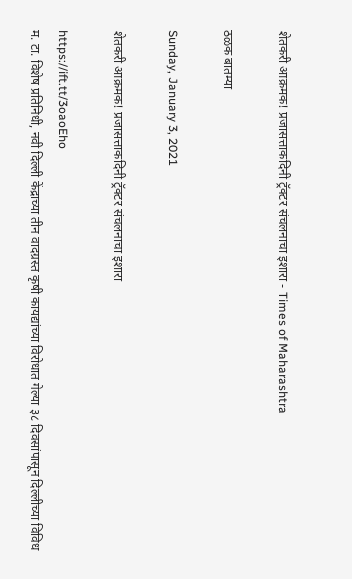शेतकरी आक्रमक! प्रजासत्ताकदिनी ट्रॅक्टर संचलनाचा इशारा - Times of Maharashtra

ठळक बातम्या

Sunday, January 3, 2021

शेतकरी आक्रमक! प्रजासत्ताकदिनी ट्रॅक्टर संचलनाचा इशारा

https://ift.tt/3oaoEho
म. टा. विशेष प्रतिनिधी, नवी दिल्ली केंद्राच्या तीन वादग्रस्त कृषी कायद्यांच्या विरोधात गेल्या ३८ दिवसांपासून दिल्लीच्या विविध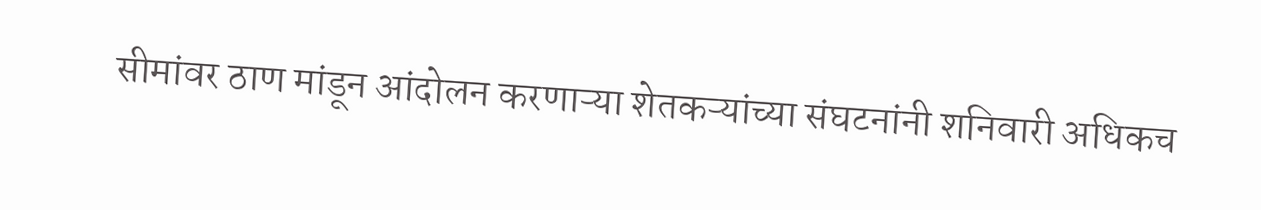सीमांवर ठाण मांडून आंदोलन करणाऱ्या शेतकऱ्यांच्या संघटनांनी शनिवारी अधिकच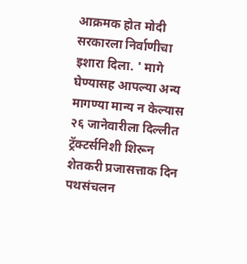आक्रमक होत मोदी सरकारला निर्वाणीचा इशारा दिला. ' मागे घेण्यासह आपल्या अन्य मागण्या मान्य न केल्यास २६ जानेवारीला दिल्लीत ट्रॅक्टर्सनिशी शिरून शेतकरी प्रजासत्ताक दिन पथसंचलन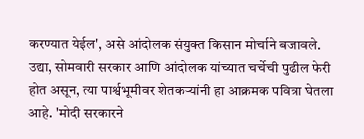करण्यात येईल', असे आंदोलक संयुक्त किसान मोर्चाने बजावले. उद्या, सोमवारी सरकार आणि आंदोलक यांच्यात चर्चेची पुढील फेरी होत असून, त्या पार्श्वभूमीवर शेतकऱ्यांनी हा आक्रमक पवित्रा घेतला आहे. 'मोदी सरकारने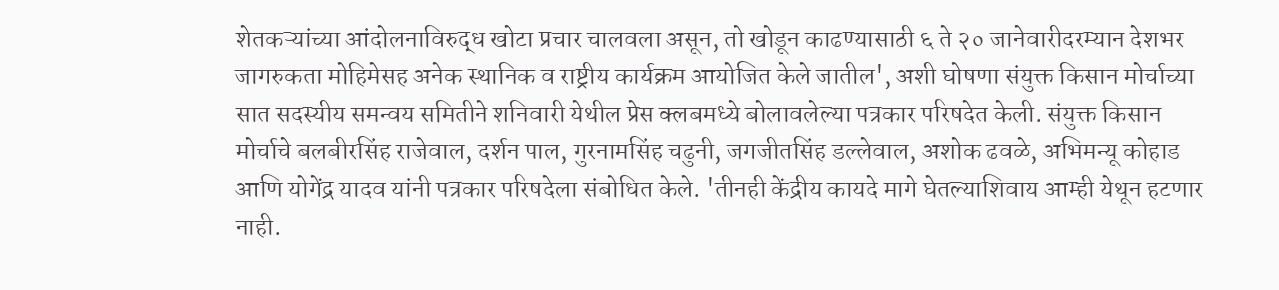शेतकऱ्यांच्या आंदोलनाविरुद्ध खोटा प्रचार चालवला असून, तो खोडून काढण्यासाठी ६ ते २० जानेवारीदरम्यान देशभर जागरुकता मोहिमेसह अनेक स्थानिक व राष्ट्रीय कार्यक्रम आयोजित केले जातील', अशी घोषणा संयुक्त किसान मोर्चाच्या सात सदस्यीय समन्वय समितीने शनिवारी येथील प्रेस क्लबमध्ये बोलावलेल्या पत्रकार परिषदेत केली. संयुक्त किसान मोर्चाचे बलबीरसिंह राजेवाल, दर्शन पाल, गुरनामसिंह चढुनी, जगजीतसिंह डल्लेवाल, अशोक ढवळे, अभिमन्यू कोहाड आणि योगेंद्र यादव यांनी पत्रकार परिषदेला संबोधित केले. 'तीनही केंद्रीय कायदे मागे घेतल्याशिवाय आम्ही येथून हटणार नाही.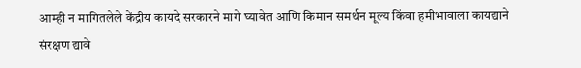आम्ही न मागितलेले केंद्रीय कायदे सरकारने मागे घ्यावेत आणि किमान समर्थन मूल्य किंवा हमीभावाला कायद्याने संरक्षण द्यावे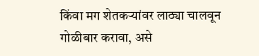किंवा मग शेतकऱ्यांवर लाठ्या चालवून गोळीबार करावा, असे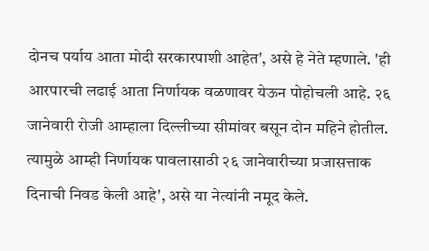दोनच पर्याय आता मोदी सरकारपाशी आहेत', असे हे नेते म्हणाले. 'ही आरपारची लढाई आता निर्णायक वळणावर येऊन पोहोचली आहे. २६ जानेवारी रोजी आम्हाला दिल्लीच्या सीमांवर बसून दोन महिने होतील. त्यामुळे आम्ही निर्णायक पावलासाठी २६ जानेवारीच्या प्रजासत्ताक दिनाची निवड केली आहे', असे या नेत्यांनी नमूद केले.